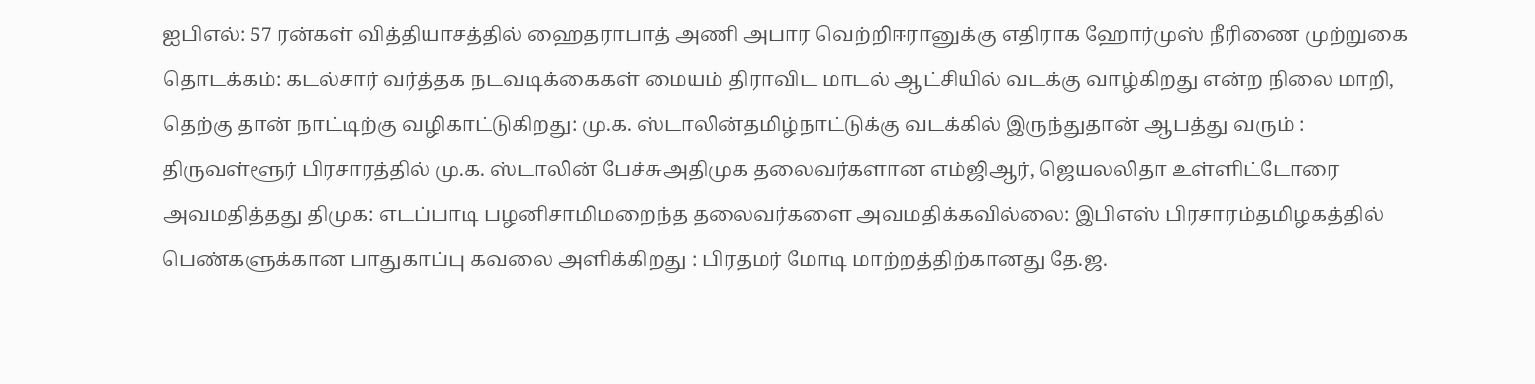ஐபிஎல்: 57 ரன்கள் வித்தியாசத்தில் ஹைதராபாத் அணி அபார வெற்றிஈரானுக்கு எதிராக ஹோர்முஸ் நீரிணை முற்றுகை தொடக்கம்: கடல்சார் வர்த்தக நடவடிக்கைகள் மையம் திராவிட மாடல் ஆட்சியில் வடக்கு வாழ்கிறது என்ற நிலை மாறி, தெற்கு தான் நாட்டிற்கு வழிகாட்டுகிறது: மு.க. ஸ்டாலின்தமிழ்நாட்டுக்கு வடக்கில் இருந்துதான் ஆபத்து வரும் : திருவள்ளூர் பிரசாரத்தில் மு.க. ஸ்டாலின் பேச்சுஅதிமுக தலைவர்களான எம்ஜிஆர், ஜெயலலிதா உள்ளிட்டோரை அவமதித்தது திமுக: எடப்பாடி பழனிசாமிமறைந்த தலைவர்களை அவமதிக்கவில்லை: இபிஎஸ் பிரசாரம்தமிழகத்தில் பெண்களுக்கான பாதுகாப்பு கவலை அளிக்கிறது : பிரதமர் மோடி மாற்றத்திற்கானது தே.ஜ.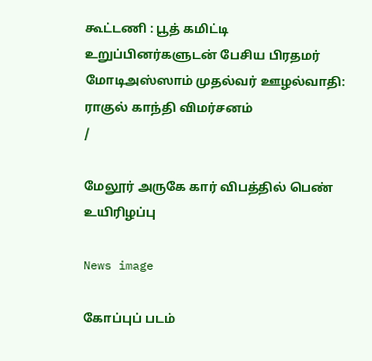கூட்டணி : பூத் கமிட்டி உறுப்பினர்களுடன் பேசிய பிரதமர் மோடிஅஸ்ஸாம் முதல்வர் ஊழல்வாதி: ராகுல் காந்தி விமர்சனம்
/

மேலூர் அருகே கார் விபத்தில் பெண் உயிரிழப்பு

News image

கோப்புப் படம்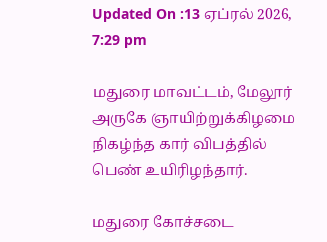Updated On :13 ஏப்ரல் 2026, 7:29 pm

மதுரை மாவட்டம், மேலூர் அருகே ஞாயிற்றுக்கிழமை நிகழ்ந்த கார் விபத்தில் பெண் உயிரிழந்தார்.

மதுரை கோச்சடை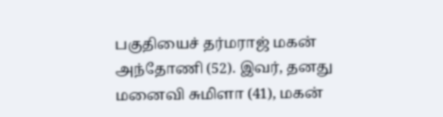பகுதியைச் தர்மராஜ் மகன் அந்தோணி (52). இவர், தனது மனைவி சுமிளா (41), மகன்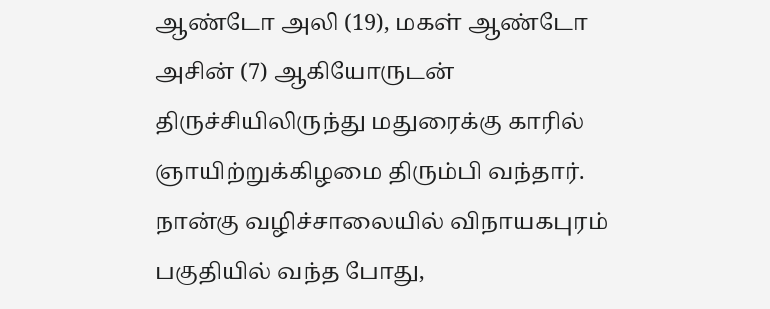ஆண்டோ அலி (19), மகள் ஆண்டோ அசின் (7) ஆகியோருடன் திருச்சியிலிருந்து மதுரைக்கு காரில் ஞாயிற்றுக்கிழமை திரும்பி வந்தார். நான்கு வழிச்சாலையில் விநாயகபுரம் பகுதியில் வந்த போது,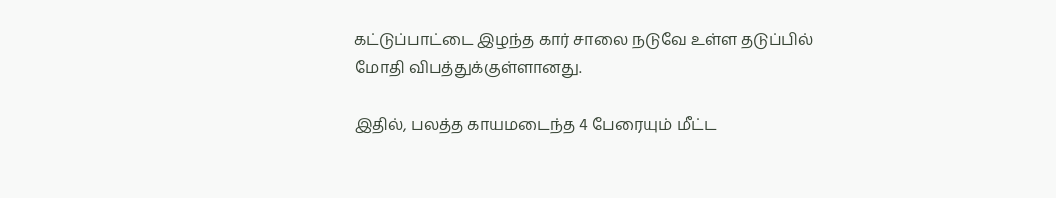கட்டுப்பாட்டை இழந்த கார் சாலை நடுவே உள்ள தடுப்பில் மோதி விபத்துக்குள்ளானது.

இதில், பலத்த காயமடைந்த 4 பேரையும் மீட்ட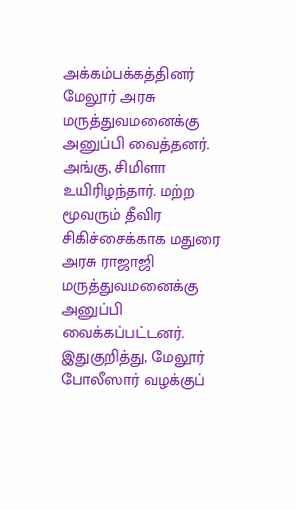அக்கம்பக்கத்தினர் மேலூர் அரசு மருத்துவமனைக்கு அனுப்பி வைத்தனர். அங்கு, சிமிளா உயிரிழந்தார். மற்ற மூவரும் தீவிர சிகிச்சைக்காக மதுரை அரசு ராஜாஜி மருத்துவமனைக்கு அனுப்பி வைக்கப்பட்டனர். இதுகுறித்து, மேலூர் போலீஸார் வழக்குப்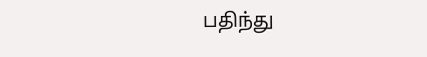பதிந்து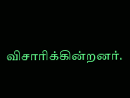விசாரிக்கின்றனர்.